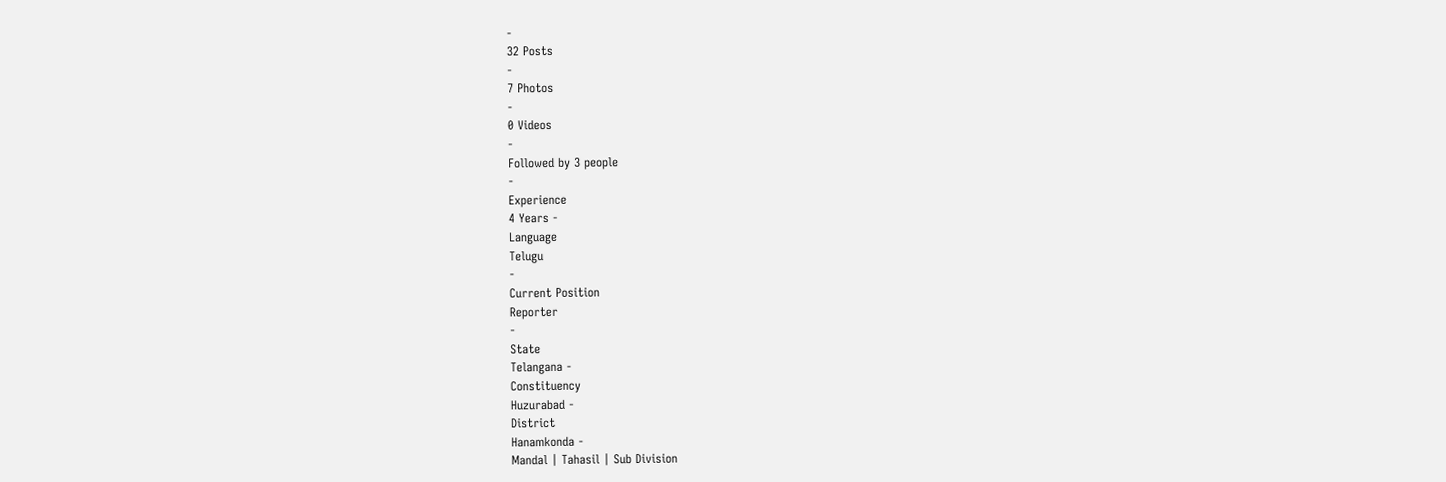-
32 Posts
-
7 Photos
-
0 Videos
-
Followed by 3 people
-
Experience
4 Years -
Language
Telugu
-
Current Position
Reporter
-
State
Telangana -
Constituency
Huzurabad -
District
Hanamkonda -
Mandal | Tahasil | Sub Division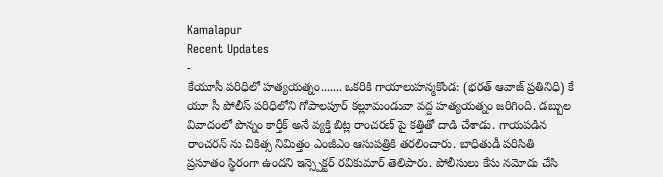Kamalapur
Recent Updates
-
కేయూసీ పరిధిలో హత్యయత్నం....... ఒకరికి గాయాలుహన్మకొండ: (భరత్ ఆవాజ్ ప్రతినిధి) కే యూ సీ పోలీస్ పరిధిలోని గోపాలపూర్ కల్లూమండువా వద్ద హత్యయత్నం జరిగింది. డబ్బుల వివాదంలో పొన్నం కార్తీక్ అనే వ్యక్తి బిట్ల రాంచరణ్ పై కత్తితో దాడి చేశాడు. గాయపడిన రాంచరన్ ను చికిత్స నిమిత్తం ఎంజీఎం ఆసుపత్రికి తరలించారు. బాధితుడీ పరిసితి ప్రసూతం స్థిరంగా ఉందని ఇన్స్పెక్టర్ రవికుమార్ తెలిపారు. పోలీసులు కేసు నమోదు చేసి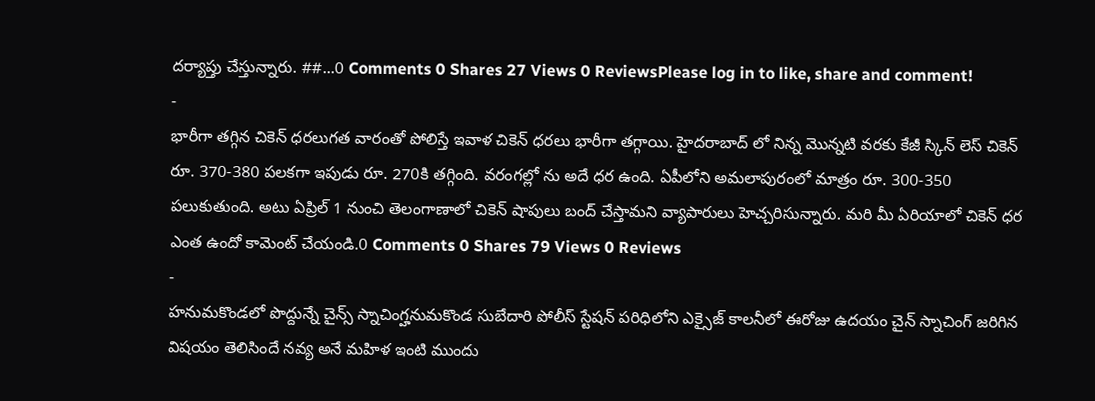దర్యాప్తు చేస్తున్నారు. ##...0 Comments 0 Shares 27 Views 0 ReviewsPlease log in to like, share and comment!
-
భారీగా తగ్గిన చికెన్ ధరలుగత వారంతో పోలిస్తే ఇవాళ చికెన్ ధరలు భారీగా తగ్గాయి. హైదరాబాద్ లో నిన్న మొన్నటి వరకు కేజీ స్కిన్ లెస్ చికెన్ రూ. 370-380 పలకగా ఇపుడు రూ. 270కి తగ్గింది. వరంగల్లో ను అదే ధర ఉంది. ఏపీలోని అమలాపురంలో మాత్రం రూ. 300-350 పలుకుతుంది. అటు ఏప్రిల్ 1 నుంచి తెలంగాణాలో చికెన్ షాపులు బంద్ చేస్తామని వ్యాపారులు హెచ్చరిసున్నారు. మరి మీ ఏరియాలో చికెన్ ధర ఎంత ఉందో కామెంట్ చేయండి.0 Comments 0 Shares 79 Views 0 Reviews
-
హనుమకొండలో పొద్దున్నే చైన్స్ స్నాచింగ్హనుమకొండ సుబేదారి పోలీస్ స్టేషన్ పరిధిలోని ఎక్సైజ్ కాలనీలో ఈరోజు ఉదయం చైన్ స్నాచింగ్ జరిగిన విషయం తెలిసిందే నవ్య అనే మహిళ ఇంటి ముందు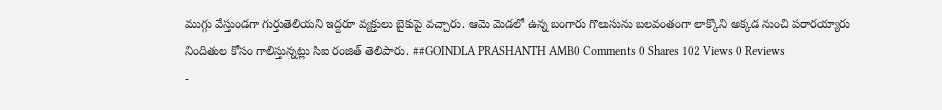ముగ్గు వేస్తుండగా గుర్తుతెలియని ఇద్దరూ వ్యక్తులు బైకుపై వచ్చారు. ఆమె మెడలో ఉన్న బంగారు గొలుసును బలవంతంగా లాక్కొని అక్కడ నుంచి పరారయ్యారు నిందితుల కోసం గాలిస్తున్నట్లు సిఐ రంజిత్ తెలిపారు. ##GOINDLA PRASHANTH AMB0 Comments 0 Shares 102 Views 0 Reviews
-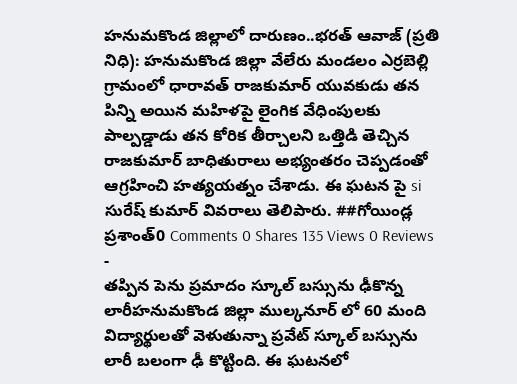హనుమకొండ జిల్లాలో దారుణం..భరత్ ఆవాజ్ (ప్రతి నిధి): హనుమకొండ జిల్లా వేలేరు మండలం ఎర్రబెల్లి గ్రామంలో ధారావత్ రాజకుమార్ యువకుడు తన పిన్ని అయిన మహిళపై లైంగిక వేధింపులకు పాల్పడ్డాడు తన కోరిక తీర్చాలని ఒత్తిడి తెచ్చిన రాజకుమార్ బాధితురాలు అభ్యంతరం చెప్పడంతో ఆగ్రహించి హత్యయత్నం చేశాడు. ఈ ఘటన పై si సురేష్ కుమార్ వివరాలు తెలిపారు. ##గోయిండ్ల ప్రశాంత్0 Comments 0 Shares 135 Views 0 Reviews
-
తప్పిన పెను ప్రమాదం స్కూల్ బస్సును ఢీకొన్న లారీహనుమకొండ జిల్లా ముల్కనూర్ లో 60 మంది విద్యార్థులతో వెళుతున్నా ప్రవేట్ స్కూల్ బస్సును లారీ బలంగా ఢీ కొట్టింది. ఈ ఘటనలో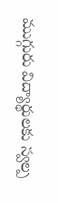ముగ్గురు విద్యార్థులకు స్వల్ప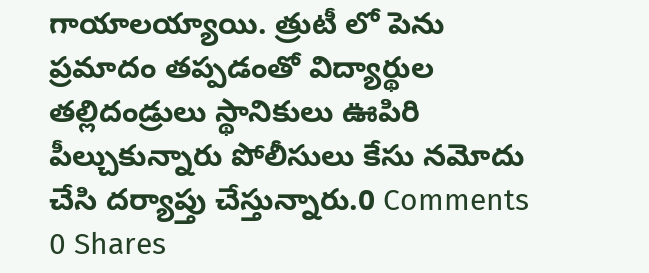గాయాలయ్యాయి. త్రుటీ లో పెను ప్రమాదం తప్పడంతో విద్యార్థుల తల్లిదండ్రులు స్థానికులు ఊపిరి పీల్చుకున్నారు పోలీసులు కేసు నమోదు చేసి దర్యాప్తు చేస్తున్నారు.0 Comments 0 Shares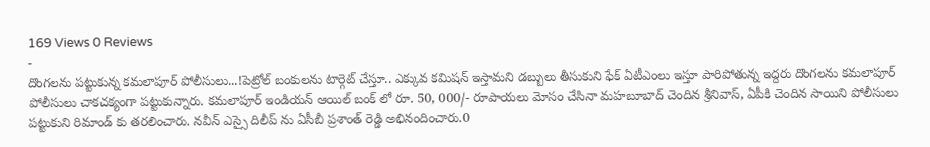169 Views 0 Reviews
-
దొంగలను పట్టుకున్న కమలాపూర్ పోలీసులు...!పెట్రోల్ బంకులను టార్గెట్ చేస్తూ.. ఎక్కువ కమిషన్ ఇస్తామని డబ్బులు తీసుకుని ఫేక్ ఏటీఎంలు ఇస్తూ పారిపోతున్న ఇద్దరు దొంగలను కమలాపూర్ పోలీసులు చాకచక్యంగా పట్టుకున్నారు. కమలాపూర్ ఇండియన్ ఆయిల్ బంక్ లో రూ. 50, 000/- రూపాయలు మోసం చేసినా మహబూబాద్ చెందిన శ్రీనివాస్, ఏపీకి చెందిన సాయిని పోలీసులు పట్టుకుని రిమాండ్ కు తరలించారు. నవీన్ ఎస్సై దిలీప్ ను ఏసీబీ ప్రశాంత్ రెడ్డి అభినందించారు.0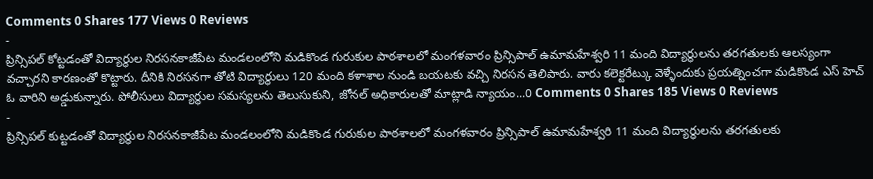Comments 0 Shares 177 Views 0 Reviews
-
ప్రిన్సిపల్ కోట్టడంతో విద్యార్థుల నిరసనకాజీపేట మండలంలోని మడికొండ గురుకుల పాఠశాలలో మంగళవారం ప్రిన్సిపాల్ ఉమామహేశ్వరి 11 మంది విద్యార్థులను తరగతులకు ఆలస్యంగా వచ్చారని కారణంతో కొట్టారు. దీనికి నిరసనగా తోటి విద్యార్థులు 120 మంది కళాశాల నుండి బయటకు వచ్చి నిరసన తెలిపారు. వారు కలెక్టరేట్కు వెళ్ళేందుకు ప్రయత్నించగా మడికొండ ఎస్ హెచ్ ఓ వారిని అడ్డుకున్నారు. పోలీసులు విద్యార్థుల సమస్యలను తెలుసుకుని, జోనల్ అధికారులతో మాట్లాడి న్యాయం...0 Comments 0 Shares 185 Views 0 Reviews
-
ప్రిన్సిపల్ కుట్టడంతో విద్యార్థుల నిరసనకాజీపేట మండలంలోని మడికొండ గురుకుల పాఠశాలలో మంగళవారం ప్రిన్సిపాల్ ఉమామహేశ్వరి 11 మంది విద్యార్థులను తరగతులకు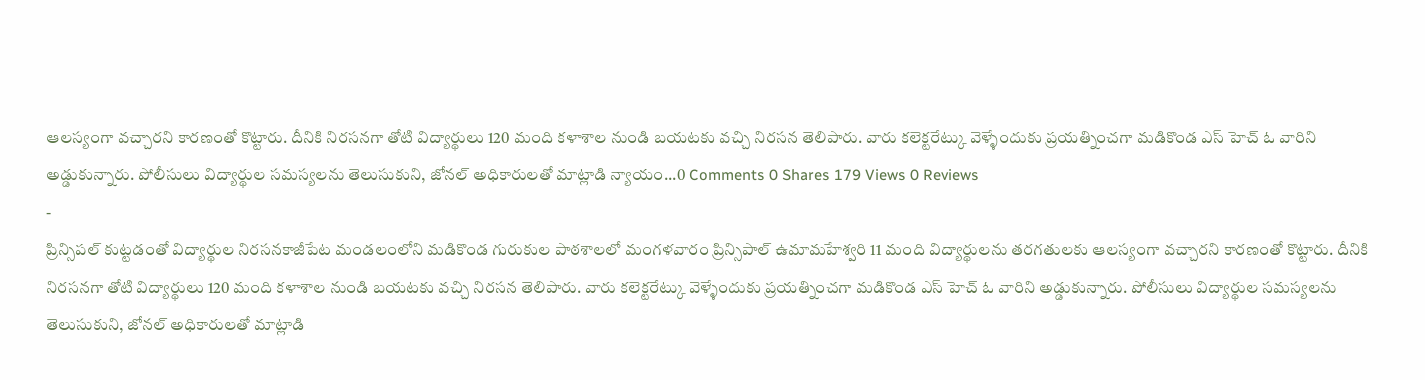ఆలస్యంగా వచ్చారని కారణంతో కొట్టారు. దీనికి నిరసనగా తోటి విద్యార్థులు 120 మంది కళాశాల నుండి బయటకు వచ్చి నిరసన తెలిపారు. వారు కలెక్టరేట్కు వెళ్ళేందుకు ప్రయత్నించగా మడికొండ ఎస్ హెచ్ ఓ వారిని అడ్డుకున్నారు. పోలీసులు విద్యార్థుల సమస్యలను తెలుసుకుని, జోనల్ అధికారులతో మాట్లాడి న్యాయం...0 Comments 0 Shares 179 Views 0 Reviews
-
ప్రిన్సిపల్ కుట్టడంతో విద్యార్థుల నిరసనకాజీపేట మండలంలోని మడికొండ గురుకుల పాఠశాలలో మంగళవారం ప్రిన్సిపాల్ ఉమామహేశ్వరి 11 మంది విద్యార్థులను తరగతులకు ఆలస్యంగా వచ్చారని కారణంతో కొట్టారు. దీనికి నిరసనగా తోటి విద్యార్థులు 120 మంది కళాశాల నుండి బయటకు వచ్చి నిరసన తెలిపారు. వారు కలెక్టరేట్కు వెళ్ళేందుకు ప్రయత్నించగా మడికొండ ఎస్ హెచ్ ఓ వారిని అడ్డుకున్నారు. పోలీసులు విద్యార్థుల సమస్యలను తెలుసుకుని, జోనల్ అధికారులతో మాట్లాడి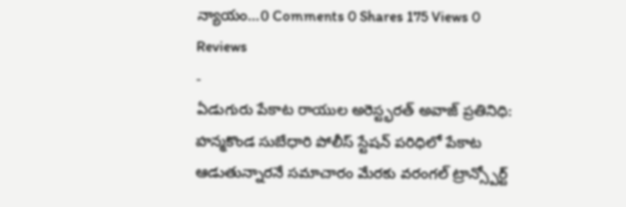న్యాయం...0 Comments 0 Shares 175 Views 0 Reviews
-
ఏడుగురు పేకాట రాయుల అరెస్ట్భరత్ అవాజ్ ప్రతినిధి: హన్మకొండ సుబేధారి పోలీస్ స్టేషన్ పరిధిలో పేకాట ఆడుతున్నారనే సమాచారం మేరకు వరంగల్ ట్రాన్స్పోర్ట్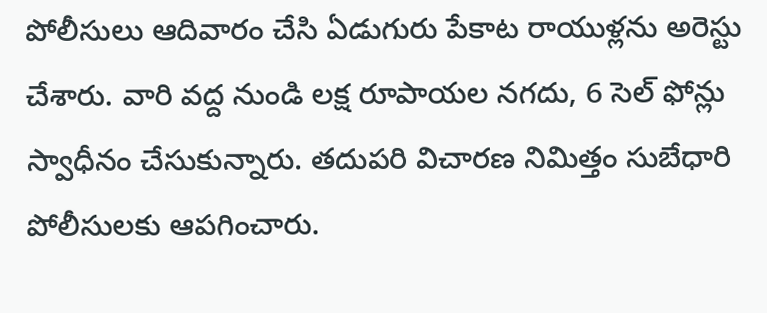పోలీసులు ఆదివారం చేసి ఏడుగురు పేకాట రాయుళ్లను అరెస్టు చేశారు. వారి వద్ద నుండి లక్ష రూపాయల నగదు, 6 సెల్ ఫోన్లు స్వాధీనం చేసుకున్నారు. తదుపరి విచారణ నిమిత్తం సుబేధారి పోలీసులకు ఆపగించారు.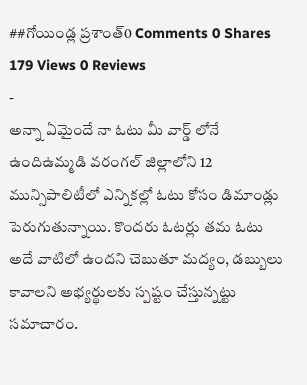##గోయిండ్ల ప్రశాంత్0 Comments 0 Shares 179 Views 0 Reviews
-
అన్నా ఏమైందే నా ఓటు మీ వార్డ్ లోనే ఉందిఉమ్మడి వరంగల్ జిల్లాలోని 12 మున్సిపాలిటీలో ఎన్నికల్లో ఓటు కోసం డిమాండ్లు పెరుగుతున్నాయి. కొందరు ఓటర్లు తమ ఓటు అదే వాటిలో ఉందని చెబుతూ మద్యం, డబ్బులు కావాలని అభ్యర్థులకు స్పష్టం చేస్తున్నట్టు సమాచారం.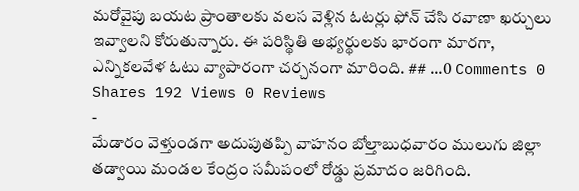మరోవైపు బయట ప్రాంతాలకు వలస వెళ్లిన ఓటర్లు ఫోన్ చేసి రవాణా ఖర్చులు ఇవ్వాలని కోరుతున్నారు. ఈ పరిస్థితి అభ్యర్థులకు భారంగా మారగా, ఎన్నికలవేళ ఓటు వ్యాపారంగా చర్చనంగా మారింది. ## ...0 Comments 0 Shares 192 Views 0 Reviews
-
మేడారం వెళ్తుండగా అదుపుతప్పి వాహనం బోల్తాబుధవారం ములుగు జిల్లా తడ్వాయి మండల కేంద్రం సమీపంలో రోడ్డు ప్రమాదం జరిగింది.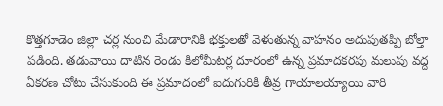కొత్తగూడెం జిల్లా చర్ల నుంచి మేడారానికి భక్తులతో వెళుతున్న వాహనం అదుపుతప్పి బోల్తా పడింది. తడువాయి దాటిన రెండు కిలోమీటర్ల దూరంలో ఉన్న ప్రమాదకరపు మలుపు వద్ద ఏకరణ చోటు చేసుకుంది ఈ ప్రమాదంలో ఐదుగురికి తీవ్ర గాయాలయ్యాయి వారి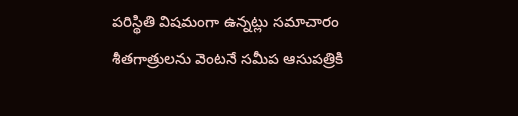పరిస్థితి విషమంగా ఉన్నట్లు సమాచారం శీతగాత్రులను వెంటనే సమీప ఆసుపత్రికి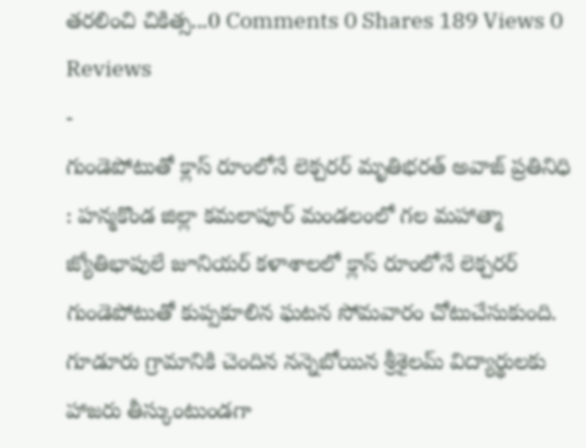తరలించి చికిత్స...0 Comments 0 Shares 189 Views 0 Reviews
-
గుండెపోటుతో క్లాస్ రూంలోనే లెక్చరర్ మృతిభరత్ అవాజ్ ప్రతినిధి : హన్మకొండ జిల్లా కమలాపూర్ మండలంలో గల మహాత్మా జ్యోతిభాపులే జూనియర్ కళాశాలలో క్లాస్ రూంలోనే లెక్చరర్ గుండెపోటుతో కుప్పకూలిన ఘటన సోమవారం చోటుచేసుకుంది. గూడూరు గ్రామానికి చెందిన నన్నెబోయిన శ్రీశైలమ్ విద్యార్థులకు హాజరు తీస్కుంటుండగా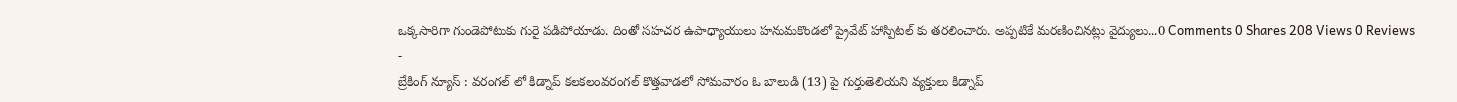ఒక్కసారిగా గుండెపోటుకు గురై పడిపోయాడు. దింతో సహచర ఉపాధ్యాయులు హనుమకొండలో ప్రైవేట్ హాస్పిటల్ కు తరలించారు. అప్పటికే మరణించినట్లు వైద్యులు...0 Comments 0 Shares 208 Views 0 Reviews
-
బ్రేకింగ్ న్యూస్ : వరంగల్ లో కిడ్నాప్ కలకలంవరంగల్ కొత్తవాడలో సోమవారం ఓ బాలుడి (13) పై గుర్తుతెలియని వ్యక్తులు కిడ్నాప్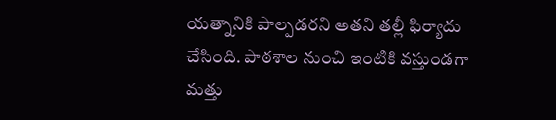యత్నానికి పాల్పడరని అతని తల్లీ ఫిర్యాదు చేసింది. పాఠశాల నుంచి ఇంటికి వస్తుండగా మత్తు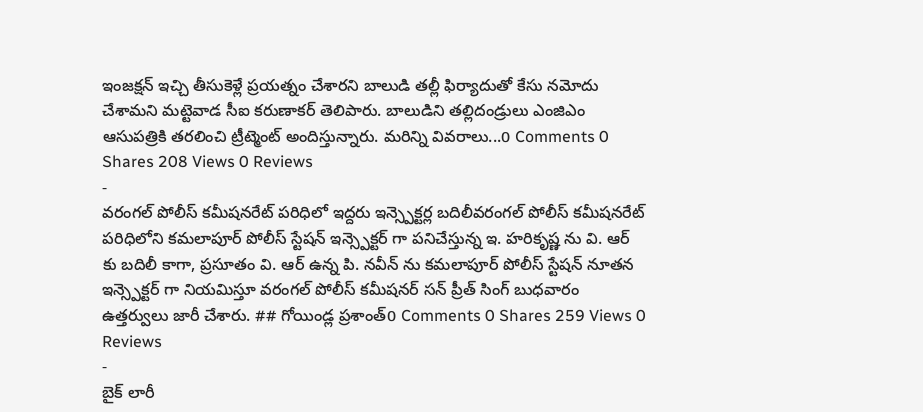ఇంజక్షన్ ఇచ్చి తీసుకెళ్లే ప్రయత్నం చేశారని బాలుడి తల్లీ ఫిర్యాదుతో కేసు నమోదు చేశామని మట్టెవాడ సీఐ కరుణాకర్ తెలిపారు. బాలుడిని తల్లిదండ్రులు ఎంజిఎం ఆసుపత్రికి తరలించి ట్రీట్మెంట్ అందిస్తున్నారు. మరిన్ని వివరాలు...0 Comments 0 Shares 208 Views 0 Reviews
-
వరంగల్ పోలీస్ కమీషనరేట్ పరిధిలో ఇద్దరు ఇన్స్పెక్టర్ల బదిలీవరంగల్ పోలీస్ కమీషనరేట్ పరిధిలోని కమలాపూర్ పోలీస్ స్టేషన్ ఇన్స్పెక్టర్ గా పనిచేస్తున్న ఇ. హరికృష్ణ ను వి. ఆర్ కు బదిలీ కాగా, ప్రసూతం వి. ఆర్ ఉన్న పి. నవీన్ ను కమలాపూర్ పోలీస్ స్టేషన్ నూతన ఇన్స్పెక్టర్ గా నియమిస్తూ వరంగల్ పోలీస్ కమీషనర్ సన్ ప్రీత్ సింగ్ బుధవారం ఉత్తర్వులు జారీ చేశారు. ## గోయిండ్ల ప్రశాంత్0 Comments 0 Shares 259 Views 0 Reviews
-
బైక్ లారీ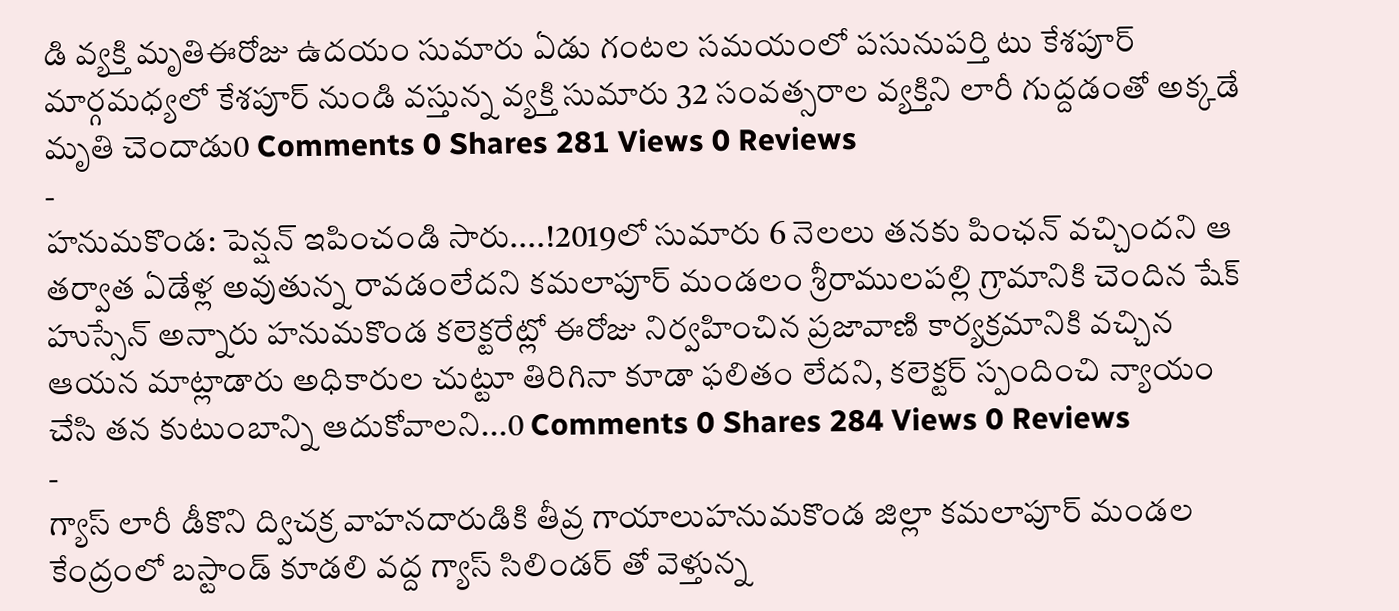డి వ్యక్తి మృతిఈరోజు ఉదయం సుమారు ఏడు గంటల సమయంలో పసునుపర్తి టు కేశపూర్ మార్గమధ్యలో కేశపూర్ నుండి వస్తున్న వ్యక్తి సుమారు 32 సంవత్సరాల వ్యక్తిని లారీ గుద్దడంతో అక్కడే మృతి చెందాడు0 Comments 0 Shares 281 Views 0 Reviews
-
హనుమకొండ: పెన్షన్ ఇపించండి సారు....!2019లో సుమారు 6 నెలలు తనకు పింఛన్ వచ్చిందని ఆ తర్వాత ఏడేళ్ల అవుతున్న రావడంలేదని కమలాపూర్ మండలం శ్రీరాములపల్లి గ్రామానికి చెందిన షేక్ హుస్సేన్ అన్నారు హనుమకొండ కలెక్టరేట్లో ఈరోజు నిర్వహించిన ప్రజావాణి కార్యక్రమానికి వచ్చిన ఆయన మాట్లాడారు అధికారుల చుట్టూ తిరిగినా కూడా ఫలితం లేదని, కలెక్టర్ స్పందించి న్యాయం చేసి తన కుటుంబాన్ని ఆదుకోవాలని...0 Comments 0 Shares 284 Views 0 Reviews
-
గ్యాస్ లారీ డీకొని ద్విచక్ర వాహనదారుడికి తీవ్ర గాయాలుహనుమకొండ జిల్లా కమలాపూర్ మండల కేంద్రంలో బస్టాండ్ కూడలి వద్ద గ్యాస్ సిలిండర్ తో వెళ్తున్న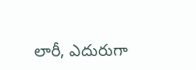లారీ, ఎదురుగా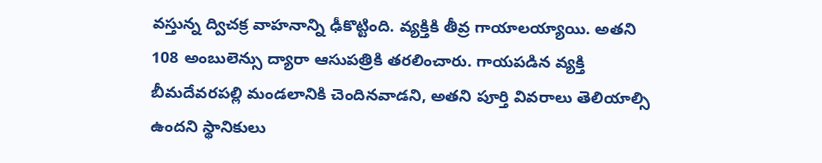వస్తున్న ద్విచక్ర వాహనాన్ని ఢీకొట్టింది. వ్యక్తికి తీవ్ర గాయాలయ్యాయి. అతని 108 అంబులెన్సు ద్యారా ఆసుపత్రికి తరలించారు. గాయపడిన వ్యక్తి బీమదేవరపల్లి మండలానికి చెందినవాడని, అతని పూర్తి వివరాలు తెలియాల్సి ఉందని స్థానికులు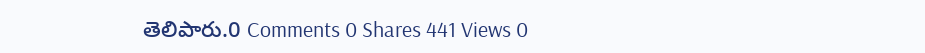తెలిపారు.0 Comments 0 Shares 441 Views 0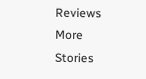Reviews
More Stories